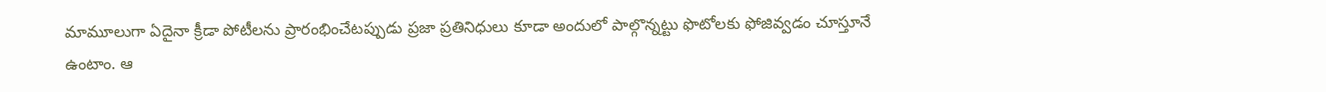మామూలుగా ఏదైనా క్రీడా పోటీలను ప్రారంభించేటప్పుడు ప్రజా ప్రతినిధులు కూడా అందులో పాల్గొన్నట్టు ఫొటోలకు ఫోజివ్వడం చూస్తూనే ఉంటాం. ఆ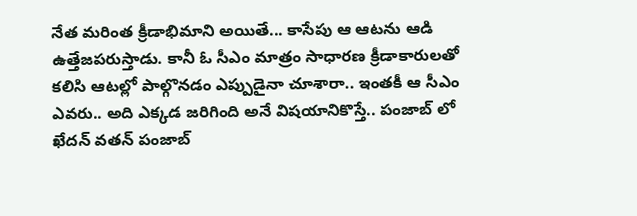నేత మరింత క్రీడాభిమాని అయితే... కాసేపు ఆ ఆటను ఆడి ఉత్తేజపరుస్తాడు. కానీ ఓ సీఎం మాత్రం సాధారణ క్రీడాకారులతో కలిసి ఆటల్లో పాల్గొనడం ఎప్పుడైనా చూశారా.. ఇంతకీ ఆ సీఎం ఎవరు.. అది ఎక్కడ జరిగింది అనే విషయానికొస్తే.. పంజాబ్ లో ఖేదన్ వతన్ పంజాబ్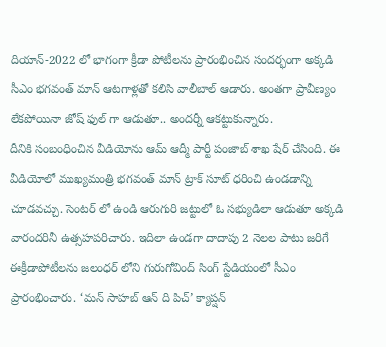దియాన్-2022 లో భాగంగా క్రీడా పోటీలను ప్రారంభించిన సందర్భంగా అక్కడి సీఎం భగవంత్ మాన్ ఆటగాళ్లతో కలిసి వాలీబాల్ ఆడారు. అంతగా ప్రావీణ్యం లేకపోయినా జోష్ ఫుల్ గా ఆడుతూ.. అందర్నీ ఆకట్టుకున్నారు.
దీనికి సంబంధించిన వీడియోను ఆమ్ ఆద్మీ పార్టీ పంజాబ్ శాఖ షేర్ చేసింది. ఈ వీడియోలో ముఖ్యమంత్రి భగవంత్ మాన్ ట్రాక్ సూట్ ధరించి ఉండడాన్ని చూడవచ్చు. సెంటర్ లో ఉండి ఆరుగురి జట్టులో ఓ సభ్యుడిలా ఆడుతూ అక్కడి వారందరినీ ఉత్సహపరిచారు. ఇదిలా ఉండగా దాదాపు 2 నెలల పాటు జరిగే ఈక్రీడాపోటీలను జలంధర్ లోని గురుగోవింద్ సింగ్ స్టేడియంలో సీఎం ప్రారంభించారు. ‘మన్ సాహబ్ ఆన్ ది పిచ్’ క్యాప్షన్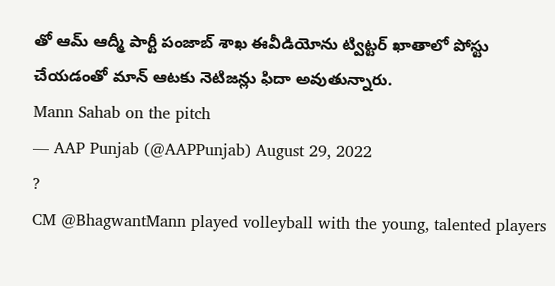తో ఆమ్ ఆద్మీ పార్టీ పంజాబ్ శాఖ ఈవీడియోను ట్విట్టర్ ఖాతాలో పోస్టు చేయడంతో మాన్ ఆటకు నెటిజన్లు ఫిదా అవుతున్నారు.
Mann Sahab on the pitch
— AAP Punjab (@AAPPunjab) August 29, 2022
?
CM @BhagwantMann played volleyball with the young, talented players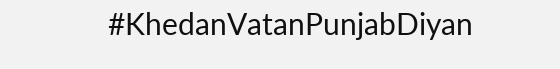#KhedanVatanPunjabDiyan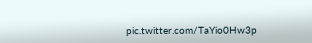pic.twitter.com/TaYio0Hw3p